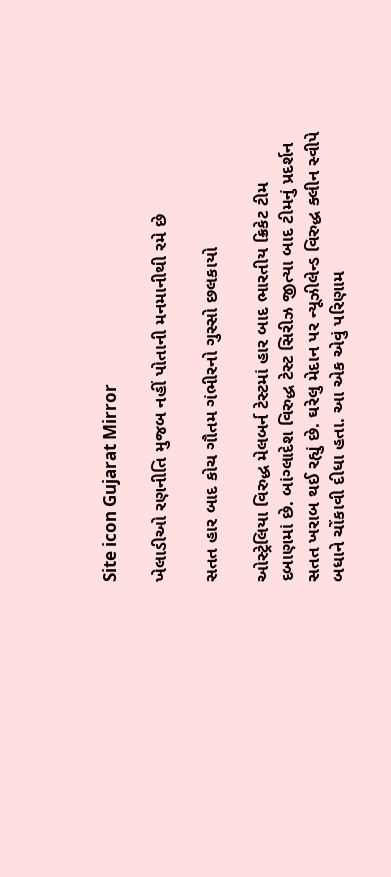Site icon Gujarat Mirror

ખેલાડીઓ રણનીતિ મુજબ નહીં પોતાની મનમાનીથી રમે છે

સતત હાર બાદ કોચ ગૌતમ ગંભીરનો ગુસ્સો છલકાયો

ઓસ્ટ્રેલિયા વિરુદ્ધ મેલબર્ન ટેસ્ટમાં હાર બાદ ભારતીય ક્રિકેટ ટીમ દબાણમાં છે. બાંગ્લાદેશ વિરુદ્ધ ટેસ્ટ સિરીઝ જીત્યા બાદ ટીમનું પ્રદર્શન સતત ખરાબ થઈ રહ્યું છે. ઘરેલુ મેદાન પર ન્યૂઝીલેન્ડ વિરુદ્ધ ક્લીન સ્વીપે બધાને ચોંકાવી દીધા હતા. આ એક એવું પરિણામ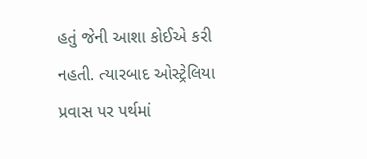હતું જેની આશા કોઈએ કરી નહતી. ત્યારબાદ ઓસ્ટ્રેલિયા પ્રવાસ પર પર્થમાં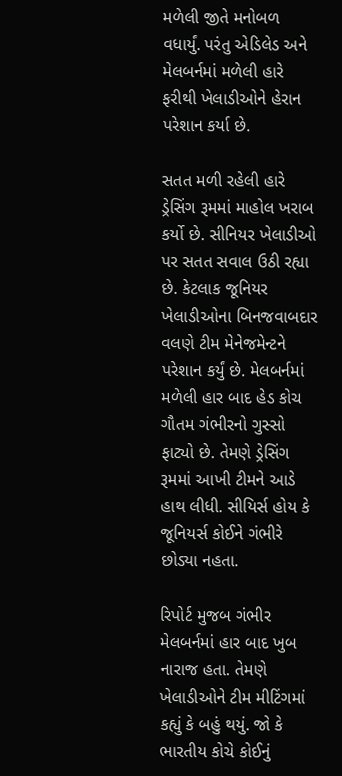મળેલી જીતે મનોબળ વધાર્યું. પરંતુ એડિલેડ અને મેલબર્નમાં મળેલી હારે ફરીથી ખેલાડીઓને હેરાન પરેશાન કર્યા છે.

સતત મળી રહેલી હારે ડ્રેસિંગ રૂમમાં માહોલ ખરાબ કર્યો છે. સીનિયર ખેલાડીઓ પર સતત સવાલ ઉઠી રહ્યા છે. કેટલાક જૂનિયર ખેલાડીઓના બિનજવાબદાર વલણે ટીમ મેનેજમેન્ટને પરેશાન કર્યું છે. મેલબર્નમાં મળેલી હાર બાદ હેડ કોચ ગૌતમ ગંભીરનો ગુસ્સો ફાટ્યો છે. તેમણે ડ્રેસિંગ રૂમમાં આખી ટીમને આડે હાથ લીધી. સીયિર્સ હોય કે જૂનિયર્સ કોઈને ગંભીરે છોડ્યા નહતા.

રિપોર્ટ મુજબ ગંભીર મેલબર્નમાં હાર બાદ ખુબ નારાજ હતા. તેમણે ખેલાડીઓને ટીમ મીટિંગમાં કહ્યું કે બહું થયું. જો કે ભારતીય કોચે કોઈનું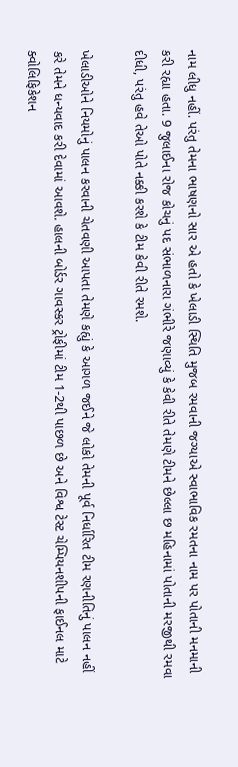નામ લીધુ નહીં. પરંતુ તેમના ભાષણનો સાર એ હતો કે ખેલાડી સ્થિતિ મુજબ રમવાની જગ્યાએ સ્વાભાવિક રમતના નામ પર પોતાની મનમાની કરી રહ્યા હતા. 9 જુલાઈના રોજ કોચનું પદ સંભાળનારા ગંભીરે જણાવ્યું કે કેવી રીતે તેમણે ટીમને છેલ્લા છ મહિનામાં પોતાની મરજીથી રમવા દીધી, પરંતુ હવે તેઓ પોતે નક્કી કરશે કે ટીમ કેવી રીતે રમશે.

ખેલાડીઓને નિયમોનું પાલન કરવાની ચેતવણી આપતા તેમણે કહ્યું કે આગળ જઈને જે લોકો તેમની પૂર્વ નિર્ધારિત ટીમ રણનીતિનું પાલન નહીં કરે તેમને ધન્યવાદ કરી દેવામાં આવશે. હાલની બોર્ડર ગાવસ્કર ટ્રોફીમાં ટીમ 1-2થી પાછળ છે અને વિશ્વ ટેસ્ટ ચેમ્પિયનશીપની ફાઈનલ માટે ક્વોલિફિકેશન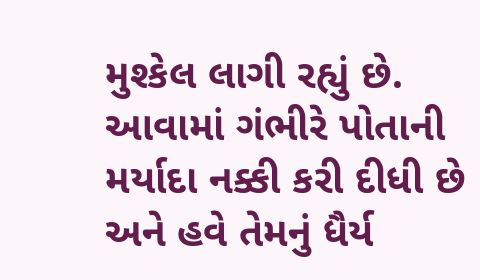મુશ્કેલ લાગી રહ્યું છે. આવામાં ગંભીરે પોતાની મર્યાદા નક્કી કરી દીધી છે અને હવે તેમનું ધૈર્ય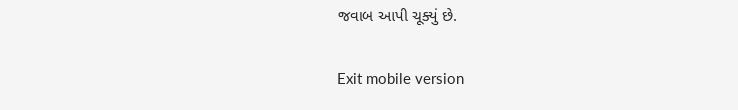જવાબ આપી ચૂક્યું છે.

Exit mobile version